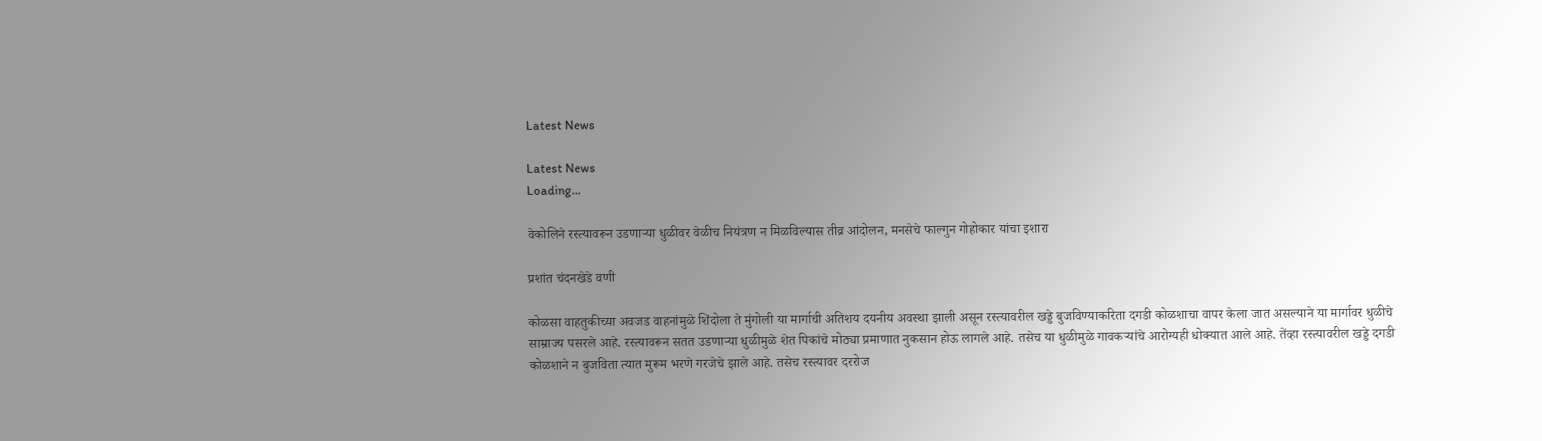Latest News

Latest News
Loading...

वेकोलिने रस्त्यावरून उडणाऱ्या धुळीवर वेळीच नियंत्रण न मिळविल्यास तीव्र आंदोलन, मनसेचे फाल्गुन गोहोकार यांचा इशारा

प्रशांत चंदनखेडे वणी

कोळसा वाहतुकीच्या अवजड वाहनांमुळे शिंदोला ते मुंगोली या मार्गाची अतिशय दयनीय अवस्था झाली असून रस्त्यावरील खड्डे बुजविण्याकरिता दगडी कोळशाचा वापर केला जात असल्याने या मार्गावर धुळीचे साम्राज्य पसरले आहे. रस्त्यावरून सतत उडणाऱ्या धुळीमुळे शेत पिकांचे मोठ्या प्रमाणात नुकसान होऊ लागले आहे. तसेच या धुळीमुळे गावकऱ्यांचे आरोग्यही धोक्यात आले आहे. तेंव्हा रस्त्यावरील खड्डे दगडी कोळशाने न बुजविता त्यात मुरूम भरणे गरजेचे झाले आहे. तसेच रस्त्यावर दररोज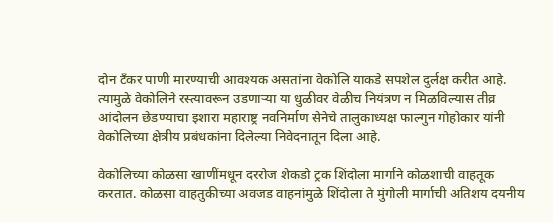दोन टँकर पाणी मारण्याची आवश्यक असतांना वेकोलि याकडे सपशेल दुर्लक्ष करीत आहे. त्यामुळे वेकोलिने रस्त्यावरून उडणाऱ्या या धुळीवर वेळीच नियंत्रण न मिळविल्यास तीव्र आंदोलन छेडण्याचा इशारा महाराष्ट्र नवनिर्माण सेनेचे तालुकाध्यक्ष फाल्गुन गोहोकार यांनी वेकोलिच्या क्षेत्रीय प्रबंधकांना दिलेल्या निवेदनातून दिला आहे.

वेकोलिच्या कोळसा खाणींमधून दररोज शेकडो ट्रक शिंदोला मार्गाने कोळशाची वाहतूक करतात. कोळसा वाहतुकीच्या अवजड वाहनांमुळे शिंदोला ते मुंगोली मार्गाची अतिशय दयनीय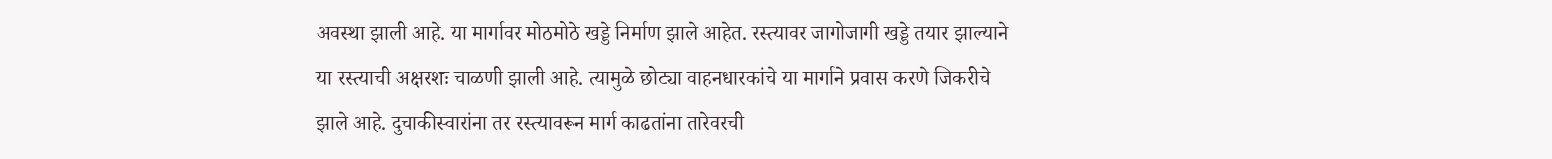अवस्था झाली आहे. या मार्गावर मोठमोठे खड्डे निर्माण झाले आहेत. रस्त्यावर जागोजागी खड्डे तयार झाल्याने या रस्त्याची अक्षरशः चाळणी झाली आहे. त्यामुळे छोट्या वाहनधारकांचे या मार्गाने प्रवास करणे जिकरीचे झाले आहे. दुचाकीस्वारांना तर रस्त्यावरून मार्ग काढतांना तारेवरची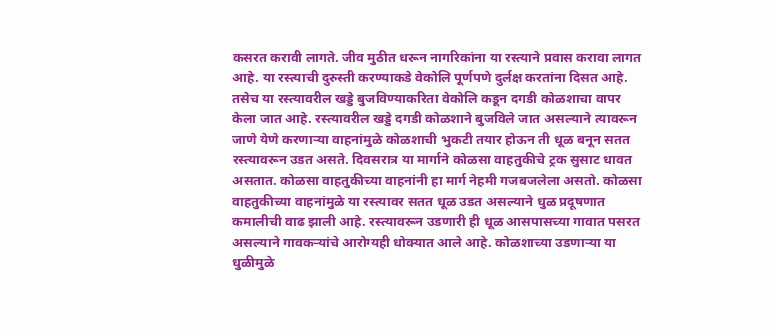कसरत करावी लागते. जीव मुठीत धरून नागरिकांना या रस्त्याने प्रवास करावा लागत आहे. या रस्त्याची दुरुस्ती करण्याकडे वेकोलि पूर्णपणे दुर्लक्ष करतांना दिसत आहे. तसेच या रस्त्यावरील खड्डे बुजविण्याकरिता वेकोलि कडून दगडी कोळशाचा वापर केला जात आहे. रस्त्यावरील खड्डे दगडी कोळशाने बुजविले जात असल्याने त्यावरून जाणे येणे करणाऱ्या वाहनांमुळे कोळशाची भुकटी तयार होऊन ती धूळ बनून सतत रस्त्यावरून उडत असते. दिवसरात्र या मार्गाने कोळसा वाहतुकीचे ट्रक सुसाट धावत असतात. कोळसा वाहतुकीच्या वाहनांनी हा मार्ग नेहमी गजबजलेला असतो. कोळसा वाहतुकीच्या वाहनांमुळे या रस्त्यावर सतत धूळ उडत असल्याने धुळ प्रदूषणात कमालीची वाढ झाली आहे. रस्त्यावरून उडणारी ही धूळ आसपासच्या गावात पसरत असल्याने गावकऱ्यांचे आरोग्यही धोक्यात आले आहे. कोळशाच्या उडणाऱ्या या धुळीमुळे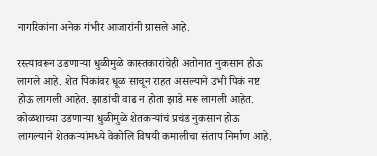नागरिकांना अनेक गंभीर आजारांनी ग्रासले आहे.

रस्त्यावरून उडणाऱ्या धुळीमुळे कास्तकारांचेही अतोनात नुकसान होऊ लागले आहे. शेत पिकांवर धूळ साचून राहत असल्याने उभी पिकं नष्ट होऊ लागली आहेत. झाडांची वाढ न होता झाडे मरू लागली आहेत. कोळशाच्या उडणाऱ्या धुळीमुळे शेतकऱ्यांचं प्रचंड नुकसान होऊ लागल्याने शेतकऱ्यांमध्ये वेकोलि विषयी कमालीचा संताप निर्माण आहे.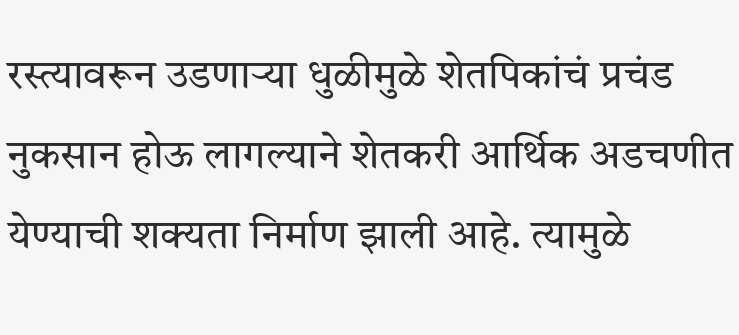रस्त्यावरून उडणाऱ्या धुळीमुळे शेतपिकांचं प्रचंड नुकसान होऊ लागल्याने शेतकरी आर्थिक अडचणीत येण्याची शक्यता निर्माण झाली आहे. त्यामुळे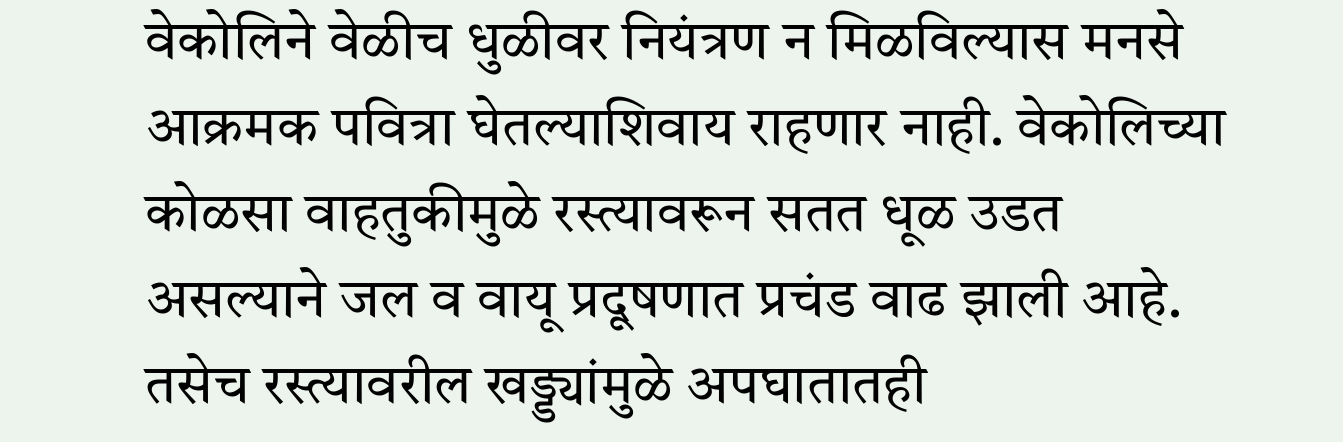वेकोलिने वेळीच धुळीवर नियंत्रण न मिळविल्यास मनसे आक्रमक पवित्रा घेतल्याशिवाय राहणार नाही. वेकोलिच्या कोळसा वाहतुकीमुळे रस्त्यावरून सतत धूळ उडत असल्याने जल व वायू प्रदूषणात प्रचंड वाढ झाली आहे. तसेच रस्त्यावरील खड्ड्यांमुळे अपघातातही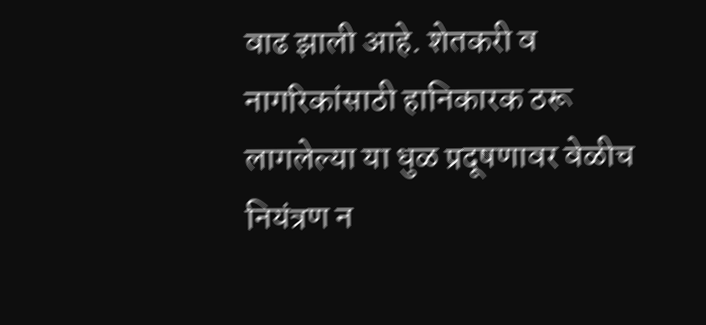वाढ झाली आहे. शेतकरी व नागरिकांसाठी हानिकारक ठरू लागलेल्या या धुळ प्रदूषणावर वेळीच नियंत्रण न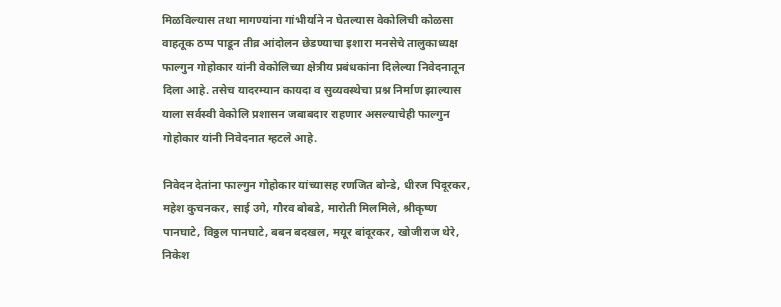मिळविल्यास तथा मागण्यांना गांभीर्याने न घेतल्यास वेकोलिची कोळसा वाहतूक ठप्प पाडून तीव्र आंदोलन छेडण्याचा इशारा मनसेचे तालुकाध्यक्ष फाल्गुन गोहोकार यांनी वेकोलिच्या क्षेत्रीय प्रबंधकांना दिलेल्या निवेदनातून दिला आहे. तसेच यादरम्यान कायदा व सुव्यवस्थेचा प्रश्न निर्माण झाल्यास याला सर्वस्वी वेकोलि प्रशासन जबाबदार राहणार असल्याचेही फाल्गुन गोहोकार यांनी निवेदनात म्हटले आहे.

निवेदन देतांना फाल्गुन गोहोकार यांच्यासह रणजित बोन्डे, धीरज पिदूरकर, महेश कुचनकर, साई उगे, गौरव बोबडे, मारोती मिलमिले, श्रीकृष्ण पानघाटे, विठ्ठल पानघाटे, बबन बदखल, मयूर बांदूरकर, खोजीराज थेरे, निकेश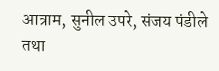आत्राम, सुनील उपरे, संजय पंडीले तथा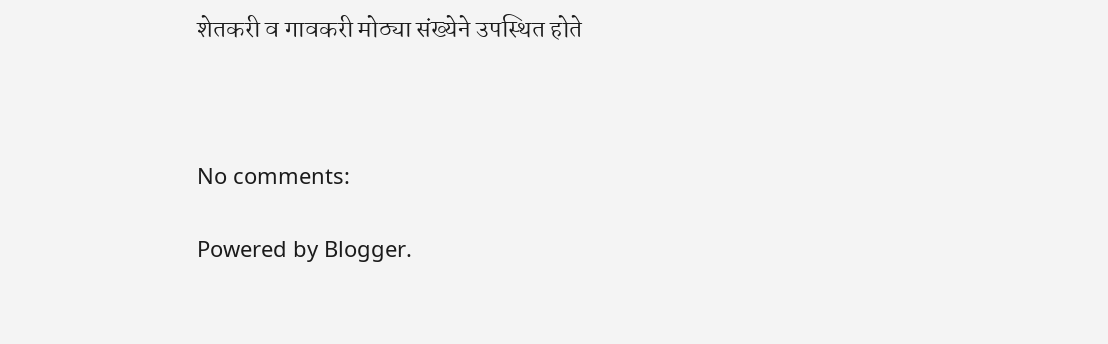शेतकरी व गावकरी मोठ्या संख्येने उपस्थित होते



No comments:

Powered by Blogger.